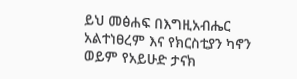ይህ መፅሐፍ በእግዚአብሔር አልተነፀረም እና የክርስቲያን ካኖን ወይም የአይሁድ ታናክ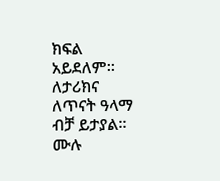ክፍል አይደለም። ለታሪክና ለጥናት ዓላማ ብቻ ይታያል። ሙሉ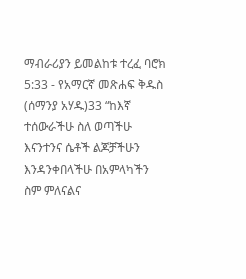ማብራሪያን ይመልከቱ ተረፈ ባሮክ 5:33 - የአማርኛ መጽሐፍ ቅዱስ (ሰማንያ አሃዱ)33 “ከእኛ ተሰውራችሁ ስለ ወጣችሁ እናንተንና ሴቶች ልጆቻችሁን እንዳንቀበላችሁ በአምላካችን ስም ምለናልና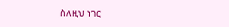ስለዚህ ነገር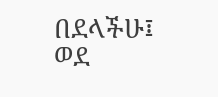በደላችሁ፤ ወደ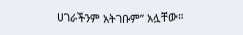ሀገራችንም አትገቡም” አሏቸው።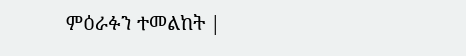ምዕራፉን ተመልከት |